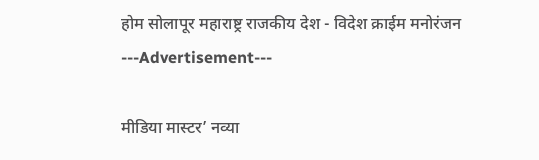होम सोलापूर महाराष्ट्र राजकीय देश - विदेश क्राईम मनोरंजन
---Advertisement---

मीडिया मास्टर’ नव्या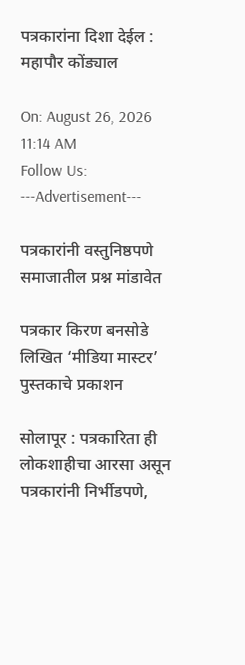पत्रकारांना दिशा देईल : महापौर कोंड्याल

On: August 26, 2026 11:14 AM
Follow Us:
---Advertisement---

पत्रकारांनी वस्तुनिष्ठपणे समाजातील प्रश्न मांडावेत

पत्रकार किरण बनसोडे लिखित ‘मीडिया मास्टर’ पुस्तकाचे प्रकाशन

सोलापूर : पत्रकारिता ही लोकशाहीचा आरसा असून पत्रकारांनी निर्भीडपणे,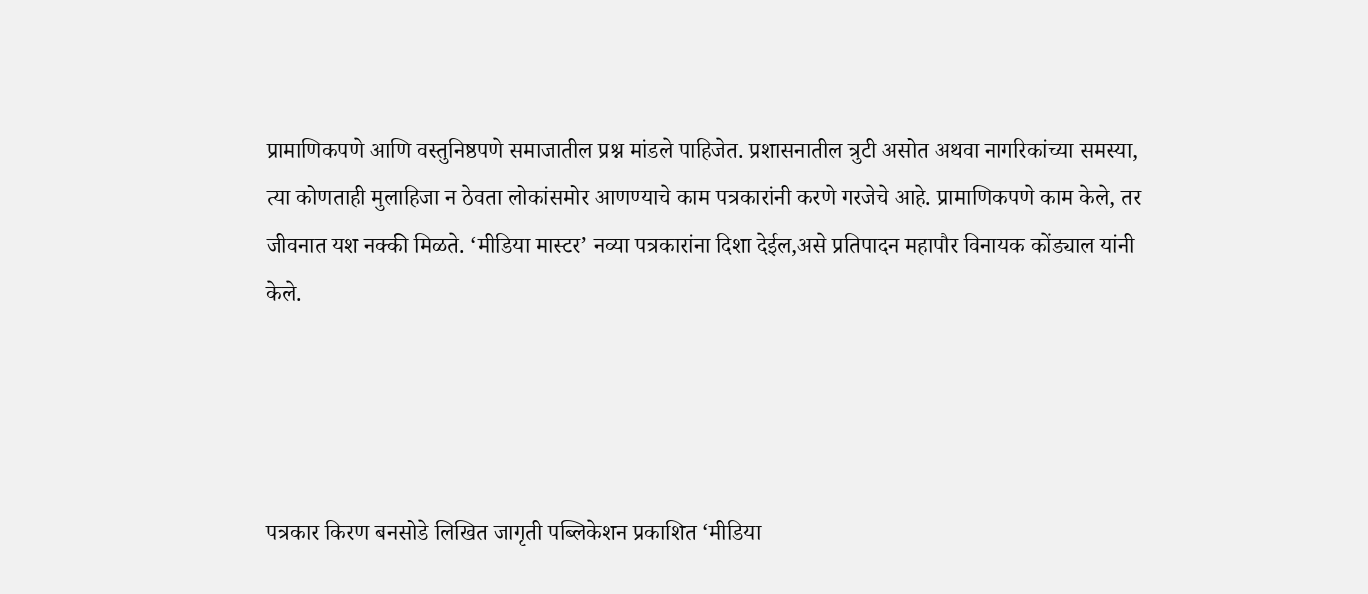प्रामाणिकपणे आणि वस्तुनिष्ठपणे समाजातील प्रश्न मांडले पाहिजेत. प्रशासनातील त्रुटी असोत अथवा नागरिकांच्या समस्या, त्या कोणताही मुलाहिजा न ठेवता लोकांसमोर आणण्याचे काम पत्रकारांनी करणे गरजेचे आहे. प्रामाणिकपणे काम केले, तर जीवनात यश नक्की मिळते. ‘मीडिया मास्टर’ नव्या पत्रकारांना दिशा देईल,असे प्रतिपादन महापौर विनायक कोंड्याल यांनी केले.




पत्रकार किरण बनसोडे लिखित जागृती पब्लिकेशन प्रकाशित ‘मीडिया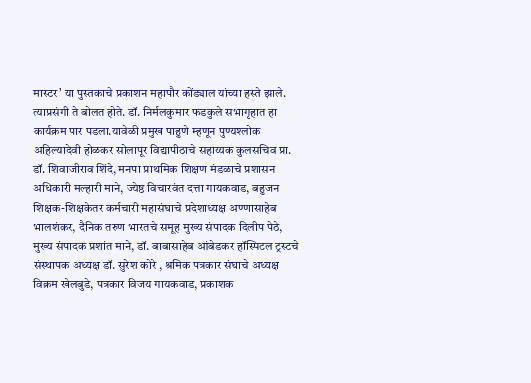मास्टर’ या पुस्तकाचे प्रकाशन महापौर कोंड्याल यांच्या हस्ते झाले. त्याप्रसंगी ते बोलत होते. डॉ. निर्मलकुमार फडकुले सभागृहात हा कार्यक्रम पार पडला.यावेळी प्रमुख पाहुणे म्हणून पुण्यश्लोक अहिल्यादेवी होळकर सोलापूर विद्यापीठाचे सहाय्यक कुलसचिव प्रा. डॉ. शिवाजीराव शिंदे, मनपा प्राथमिक शिक्षण मंडळाचे प्रशासन अधिकारी मल्हारी माने, ज्येष्ठ विचारवंत दत्ता गायकवाड, बहुजन शिक्षक-शिक्षकेतर कर्मचारी महासंघाचे प्रदेशाध्यक्ष अण्णासाहेब भालशंकर, दैनिक तरुण भारतचे समूह मुख्य संपादक दिलीप पेठे, मुख्य संपादक प्रशांत माने, डॉ. बाबासाहेब आंबेडकर हॉस्पिटल ट्रस्टचे संस्थापक अध्यक्ष डॉ. सुरेश कोरे , श्रमिक पत्रकार संघाचे अध्यक्ष विक्रम खेलबुडे, पत्रकार विजय गायकवाड, प्रकाशक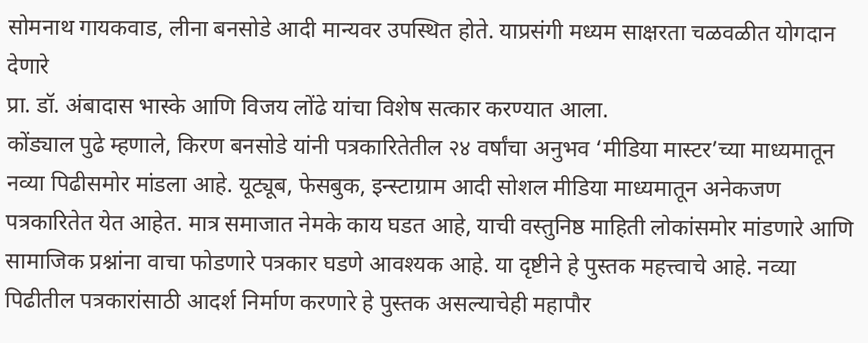सोमनाथ गायकवाड, लीना बनसोडे आदी मान्यवर उपस्थित होते. याप्रसंगी मध्यम साक्षरता चळवळीत योगदान देणारे
प्रा. डॉ. अंबादास भास्के आणि विजय लोंढे यांचा विशेष सत्कार करण्यात आला.
कोंड्याल पुढे म्हणाले, किरण बनसोडे यांनी पत्रकारितेतील २४ वर्षांचा अनुभव ‘मीडिया मास्टर’च्या माध्यमातून नव्या पिढीसमोर मांडला आहे. यूट्यूब, फेसबुक, इन्स्टाग्राम आदी सोशल मीडिया माध्यमातून अनेकजण पत्रकारितेत येत आहेत. मात्र समाजात नेमके काय घडत आहे, याची वस्तुनिष्ठ माहिती लोकांसमोर मांडणारे आणि सामाजिक प्रश्नांना वाचा फोडणारे पत्रकार घडणे आवश्यक आहे. या दृष्टीने हे पुस्तक महत्त्वाचे आहे. नव्या पिढीतील पत्रकारांसाठी आदर्श निर्माण करणारे हे पुस्तक असल्याचेही महापौर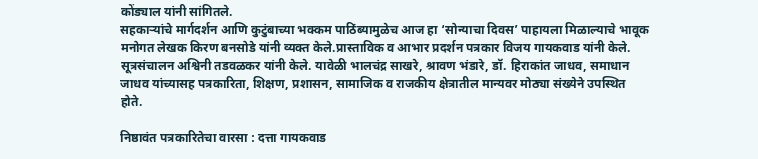कोंड्याल यांनी सांगितले.
सहकाऱ्यांचे मार्गदर्शन आणि कुटुंबाच्या भक्कम पाठिंब्यामुळेच आज हा ‘सोन्याचा दिवस’ पाहायला मिळाल्याचे भावूक मनोगत लेखक किरण बनसोडे यांनी व्यक्त केले.प्रास्ताविक व आभार प्रदर्शन पत्रकार विजय गायकवाड यांनी केले. सूत्रसंचालन अश्विनी तडवळकर यांनी केले. यावेळी भालचंद्र साखरे, श्रावण भंडारे, डॉ. हिराकांत जाधव, समाधान जाधव यांच्यासह पत्रकारिता, शिक्षण, प्रशासन, सामाजिक व राजकीय क्षेत्रातील मान्यवर मोठ्या संख्येने उपस्थित होते.

निष्ठावंत पत्रकारितेचा वारसा : दत्ता गायकवाड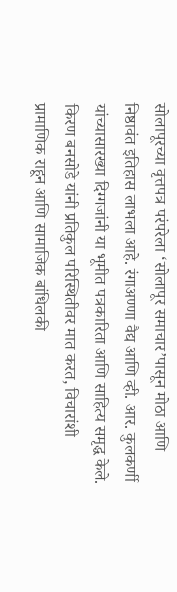सोलापूरच्या वृत्तपत्र परंपरेला ‘सोलापूर समाचार’पासून मोठा आणि निष्ठावंत इतिहास लाभला आहे. रंगाअण्णा वैद्य आणि व्ही. आर. कुलकर्णी यांच्यासारख्या दिग्गजांनी या भूमीत पत्रकारिता आणि साहित्य समृद्ध केले. किरण बनसोडे यांनी प्रतिकुल परिस्थितीवर मात करत, विचारांशी प्रामाणिक राहून आणि सामाजिक बांधिलकी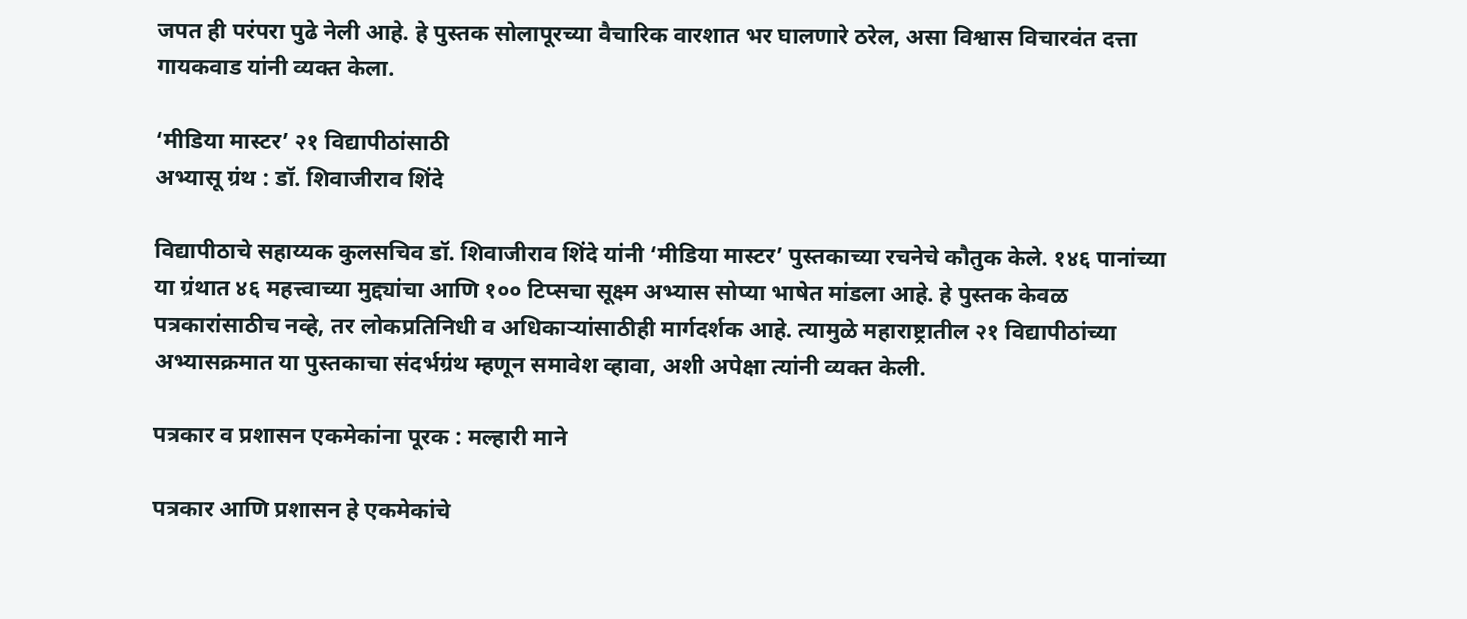जपत ही परंपरा पुढे नेली आहे. हे पुस्तक सोलापूरच्या वैचारिक वारशात भर घालणारे ठरेल, असा विश्वास विचारवंत दत्ता गायकवाड यांनी व्यक्त केला.

‘मीडिया मास्टर’ २१ विद्यापीठांसाठी
अभ्यासू ग्रंथ : डॉ. शिवाजीराव शिंदे

विद्यापीठाचे सहाय्यक कुलसचिव डॉ. शिवाजीराव शिंदे यांनी ‘मीडिया मास्टर’ पुस्तकाच्या रचनेचे कौतुक केले. १४६ पानांच्या या ग्रंथात ४६ महत्त्वाच्या मुद्द्यांचा आणि १०० टिप्सचा सूक्ष्म अभ्यास सोप्या भाषेत मांडला आहे. हे पुस्तक केवळ पत्रकारांसाठीच नव्हे, तर लोकप्रतिनिधी व अधिकाऱ्यांसाठीही मार्गदर्शक आहे. त्यामुळे महाराष्ट्रातील २१ विद्यापीठांच्या अभ्यासक्रमात या पुस्तकाचा संदर्भग्रंथ म्हणून समावेश व्हावा, अशी अपेक्षा त्यांनी व्यक्त केली.

पत्रकार व प्रशासन एकमेकांना पूरक : मल्हारी माने

पत्रकार आणि प्रशासन हे एकमेकांचे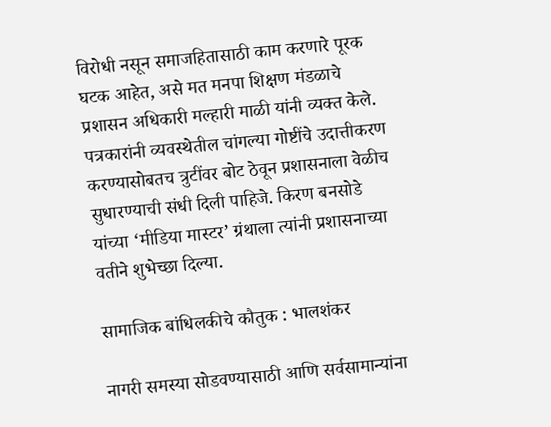विरोधी नसून समाजहितासाठी काम करणारे पूरक घटक आहेत, असे मत मनपा शिक्षण मंडळाचे प्रशासन अधिकारी मल्हारी माळी यांनी व्यक्त केले. पत्रकारांनी व्यवस्थेतील चांगल्या गोष्टींचे उदात्तीकरण करण्यासोबतच त्रुटींवर बोट ठेवून प्रशासनाला वेळीच सुधारण्याची संधी दिली पाहिजे. किरण बनसोडे यांच्या ‘मीडिया मास्टर’ ग्रंथाला त्यांनी प्रशासनाच्या वतीने शुभेच्छा दिल्या.

सामाजिक बांधिलकीचे कौतुक : भालशंकर

नागरी समस्या सोडवण्यासाठी आणि सर्वसामान्यांना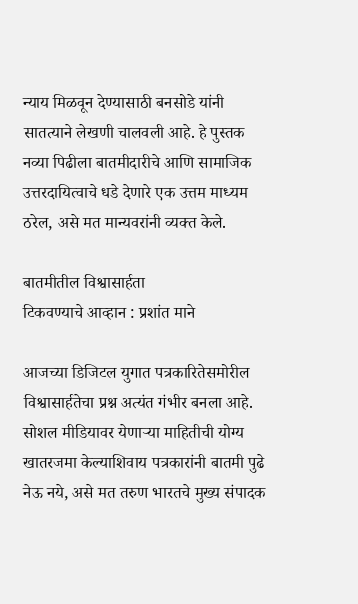न्याय मिळवून देण्यासाठी बनसोडे यांनी सातत्याने लेखणी चालवली आहे. हे पुस्तक नव्या पिढीला बातमीदारीचे आणि सामाजिक उत्तरदायित्वाचे धडे देणारे एक उत्तम माध्यम ठरेल, असे मत मान्यवरांनी व्यक्त केले.

बातमीतील विश्वासार्हता
टिकवण्याचे आव्हान : प्रशांत माने

आजच्या डिजिटल युगात पत्रकारितेसमोरील विश्वासार्हतेचा प्रश्न अत्यंत गंभीर बनला आहे. सोशल मीडियावर येणाऱ्या माहितीची योग्य खातरजमा केल्याशिवाय पत्रकारांनी बातमी पुढे नेऊ नये, असे मत तरुण भारतचे मुख्य संपादक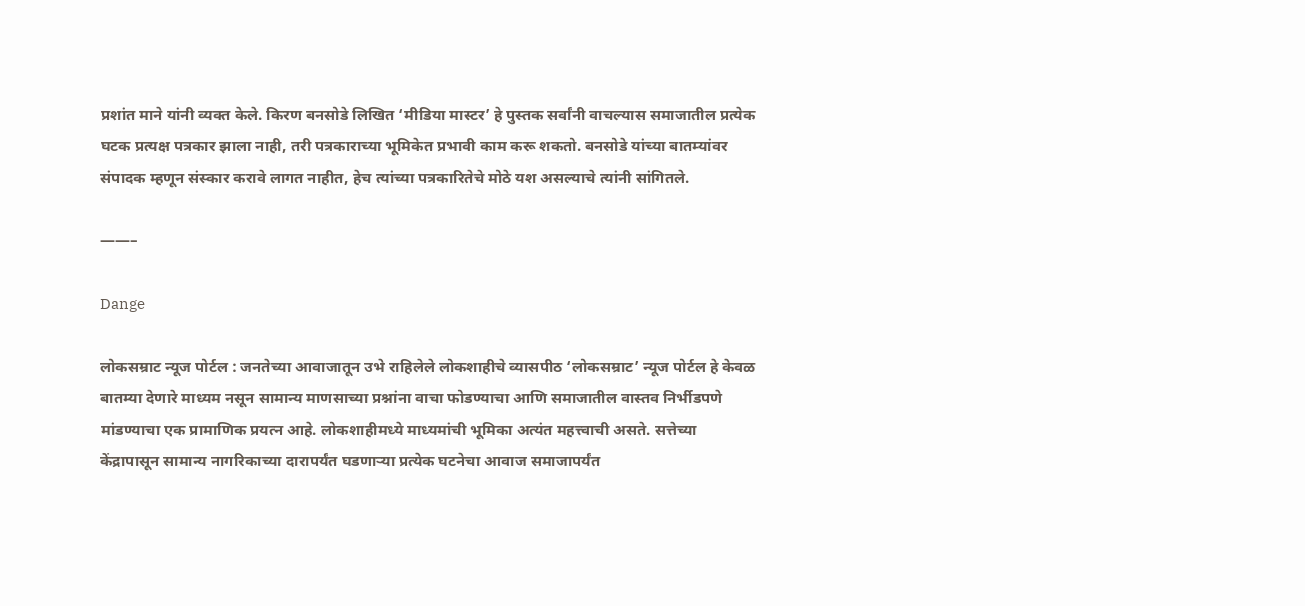प्रशांत माने यांनी व्यक्त केले. किरण बनसोडे लिखित ‘मीडिया मास्टर’ हे पुस्तक सर्वांनी वाचल्यास समाजातील प्रत्येक घटक प्रत्यक्ष पत्रकार झाला नाही, तरी पत्रकाराच्या भूमिकेत प्रभावी काम करू शकतो. बनसोडे यांच्या बातम्यांवर संपादक म्हणून संस्कार करावे लागत नाहीत, हेच त्यांच्या पत्रकारितेचे मोठे यश असल्याचे त्यांनी सांगितले.

——–

Dange

लोकसम्राट न्यूज पोर्टल : जनतेच्या आवाजातून उभे राहिलेले लोकशाहीचे व्यासपीठ ‘लोकसम्राट’ न्यूज पोर्टल हे केवळ बातम्या देणारे माध्यम नसून सामान्य माणसाच्या प्रश्नांना वाचा फोडण्याचा आणि समाजातील वास्तव निर्भीडपणे मांडण्याचा एक प्रामाणिक प्रयत्न आहे. लोकशाहीमध्ये माध्यमांची भूमिका अत्यंत महत्त्वाची असते. सत्तेच्या केंद्रापासून सामान्य नागरिकाच्या दारापर्यंत घडणाऱ्या प्रत्येक घटनेचा आवाज समाजापर्यंत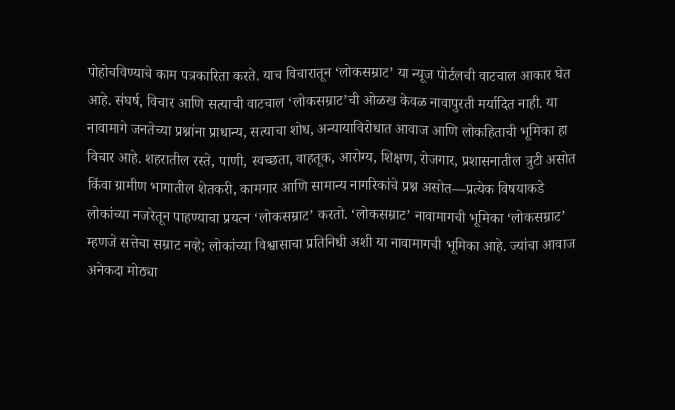पोहोचविण्याचे काम पत्रकारिता करते. याच विचारातून ‘लोकसम्राट’ या न्यूज पोर्टलची वाटचाल आकार घेत आहे. संघर्ष, विचार आणि सत्याची वाटचाल ‘लोकसम्राट’ची ओळख केवळ नावापुरती मर्यादित नाही. या नावामागे जनतेच्या प्रश्नांना प्राधान्य, सत्याचा शोध, अन्यायाविरोधात आवाज आणि लोकहिताची भूमिका हा विचार आहे. शहरातील रस्ते, पाणी, स्वच्छता, वाहतूक, आरोग्य, शिक्षण, रोजगार, प्रशासनातील त्रुटी असोत किंवा ग्रामीण भागातील शेतकरी, कामगार आणि सामान्य नागरिकांचे प्रश्न असोत—प्रत्येक विषयाकडे लोकांच्या नजरेतून पाहण्याचा प्रयत्न ‘लोकसम्राट’ करतो. ‘लोकसम्राट’ नावामागची भूमिका ‘लोकसम्राट’ म्हणजे सत्तेचा सम्राट नव्हे; लोकांच्या विश्वासाचा प्रतिनिधी अशी या नावामागची भूमिका आहे. ज्यांचा आवाज अनेकदा मोठ्या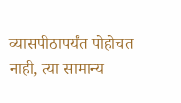व्यासपीठापर्यंत पोहोचत नाही, त्या सामान्य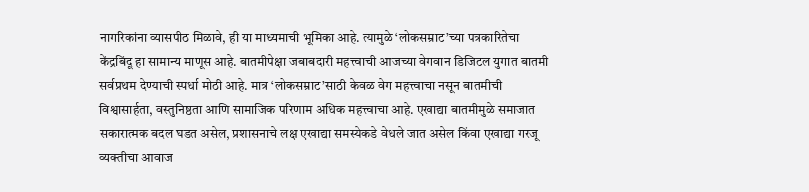नागरिकांना व्यासपीठ मिळावे, ही या माध्यमाची भूमिका आहे. त्यामुळे ‘लोकसम्राट’च्या पत्रकारितेचा केंद्रबिंदू हा सामान्य माणूस आहे. बातमीपेक्षा जबाबदारी महत्त्वाची आजच्या वेगवान डिजिटल युगात बातमी सर्वप्रथम देण्याची स्पर्धा मोठी आहे. मात्र ‘लोकसम्राट’साठी केवळ वेग महत्त्वाचा नसून बातमीची विश्वासार्हता, वस्तुनिष्ठता आणि सामाजिक परिणाम अधिक महत्त्वाचा आहे. एखाद्या बातमीमुळे समाजात सकारात्मक बदल घडत असेल, प्रशासनाचे लक्ष एखाद्या समस्येकडे वेधले जात असेल किंवा एखाद्या गरजू व्यक्तीचा आवाज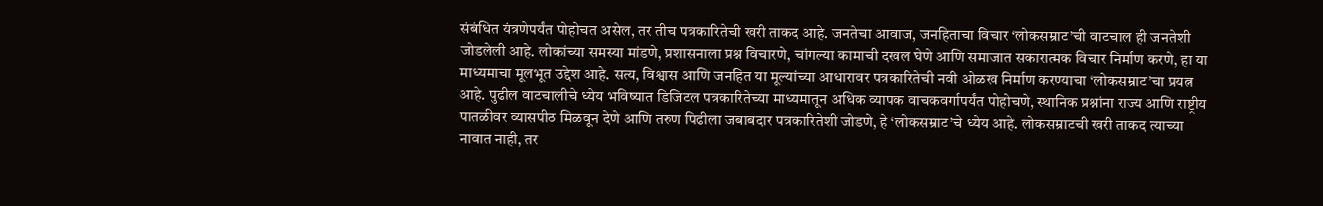संबंधित यंत्रणेपर्यंत पोहोचत असेल, तर तीच पत्रकारितेची खरी ताकद आहे. जनतेचा आवाज, जनहिताचा विचार ‘लोकसम्राट’ची वाटचाल ही जनतेशी जोडलेली आहे. लोकांच्या समस्या मांडणे, प्रशासनाला प्रश्न विचारणे, चांगल्या कामाची दखल घेणे आणि समाजात सकारात्मक विचार निर्माण करणे, हा या माध्यमाचा मूलभूत उद्देश आहे. सत्य, विश्वास आणि जनहित या मूल्यांच्या आधारावर पत्रकारितेची नवी ओळख निर्माण करण्याचा ‘लोकसम्राट’चा प्रयत्न आहे. पुढील वाटचालीचे ध्येय भविष्यात डिजिटल पत्रकारितेच्या माध्यमातून अधिक व्यापक वाचकवर्गापर्यंत पोहोचणे, स्थानिक प्रश्नांना राज्य आणि राष्ट्रीय पातळीवर व्यासपीठ मिळवून देणे आणि तरुण पिढीला जबाबदार पत्रकारितेशी जोडणे, हे ‘लोकसम्राट’चे ध्येय आहे. लोकसम्राटची खरी ताकद त्याच्या नावात नाही, तर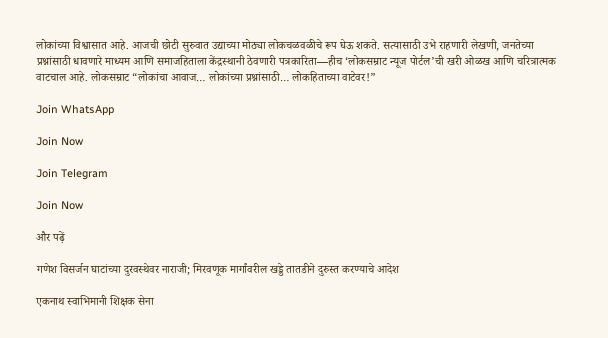लोकांच्या विश्वासात आहे. आजची छोटी सुरुवात उद्याच्या मोठ्या लोकचळवळीचे रूप घेऊ शकते. सत्यासाठी उभे राहणारी लेखणी, जनतेच्या प्रश्नांसाठी धावणारे माध्यम आणि समाजहिताला केंद्रस्थानी ठेवणारी पत्रकारिता—हीच ‘लोकसम्राट न्यूज पोर्टल’ची खरी ओळख आणि चरित्रात्मक वाटचाल आहे. लोकसम्राट “लोकांचा आवाज… लोकांच्या प्रश्नांसाठी… लोकहिताच्या वाटेवर!”

Join WhatsApp

Join Now

Join Telegram

Join Now

और पढ़ें

गणेश विसर्जन घाटांच्या दुरवस्थेवर नाराजी; मिरवणूक मार्गांवरील खड्डे तातडीने दुरुस्त करण्याचे आदेश

एकनाथ स्वाभिमानी शिक्षक सेना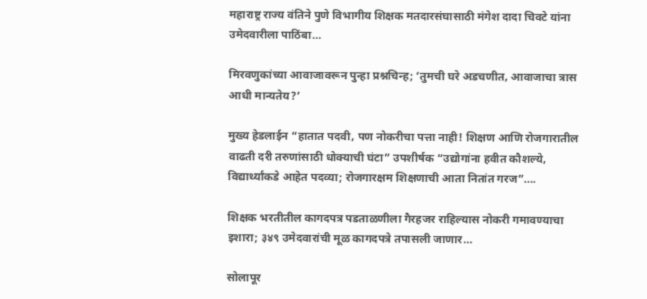महाराष्ट्र राज्य वंतिने पुणे विभागीय शिक्षक मतदारसंघासाठी मंगेश दादा चिवटे यांना उमेदवारीला पाठिंबा…

मिरवणुकांच्या आवाजावरून पुन्हा प्रश्नचिन्ह; ‘तुमची घरे अडचणीत, आवाजाचा त्रास आधी मान्यतेय?’

मुख्य हेडलाईन “हातात पदवी, पण नोकरीचा पत्ता नाही! शिक्षण आणि रोजगारातील वाढती दरी तरुणांसाठी धोक्याची घंटा” उपशीर्षक “उद्योगांना हवीत कौशल्ये, विद्यार्थ्यांकडे आहेत पदव्या; रोजगारक्षम शिक्षणाची आता नितांत गरज”….

शिक्षक भरतीतील कागदपत्र पडताळणीला गैरहजर राहिल्यास नोकरी गमावण्याचा इशारा; ३४९ उमेदवारांची मूळ कागदपत्रे तपासली जाणार…

सोलापूर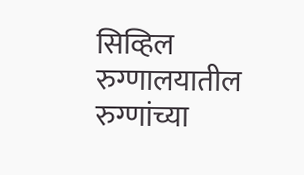सिव्हिल रुग्णालयातील रुग्णांच्या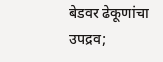बेडवर ढेकूणांचा उपद्रव;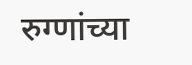रुग्णांच्या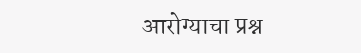आरोग्याचा प्रश्न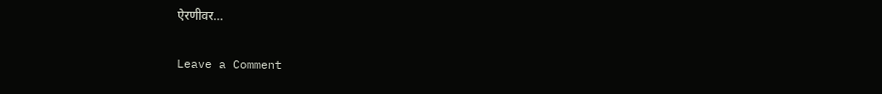ऐरणीवर…

Leave a Comment